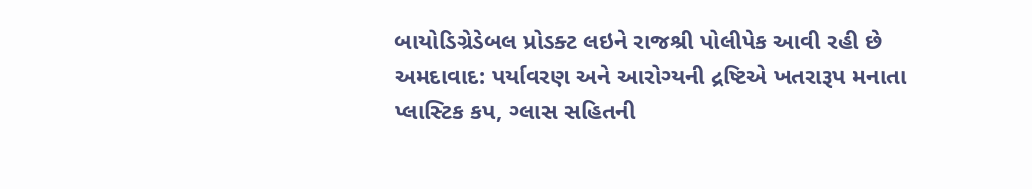બાયોડિગ્રેડેબલ પ્રોડક્ટ લઇને રાજશ્રી પોલીપેક આવી રહી છે
અમદાવાદ: પર્યાવરણ અને આરોગ્યની દ્રષ્ટિએ ખતરારૂપ મનાતા પ્લાસ્ટિક કપ, ગ્લાસ સહિતની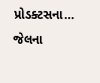પ્રોડક્ટસના…
જેલના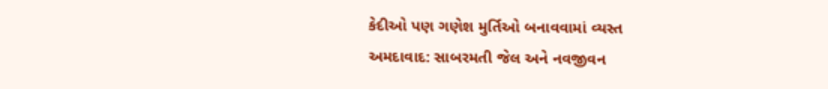કેદીઓ પણ ગણેશ મુર્તિઓ બનાવવામાં વ્યસ્ત
અમદાવાદ: સાબરમતી જેલ અને નવજીવન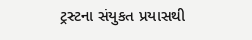ટ્રસ્ટના સંયુકત પ્રયાસથી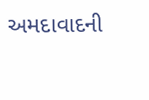અમદાવાદની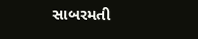સાબરમતી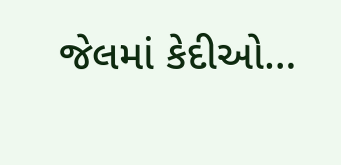જેલમાં કેદીઓ…